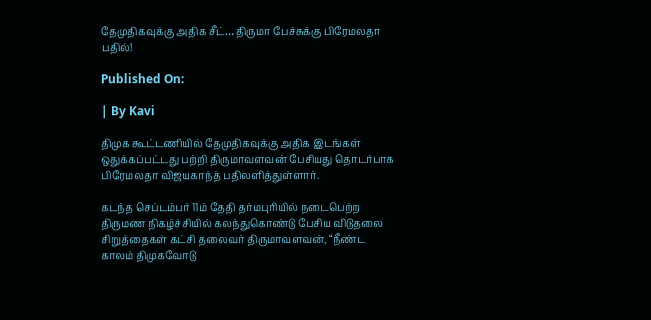தேமுதிகவுக்கு அதிக சீட்… திருமா பேச்சுக்கு பிரேமலதா பதில்!

Published On:

| By Kavi

திமுக கூட்டணியில் தேமுதிகவுக்கு அதிக இடங்கள் ஒதுக்கப்பட்டது பற்றி திருமாவளவன் பேசியது தொடர்பாக பிரேமலதா விஜயகாந்த் பதிலளித்துள்ளார்.

கடந்த செப்டம்பர் 11ம் தேதி தர்மபுரியில் நடைபெற்ற திருமண நிகழ்ச்சியில் கலந்துகொண்டு பேசிய விடுதலை சிறுத்தைகள் கட்சி தலைவர் திருமாவளவன், “நீண்ட காலம் திமுகவோடு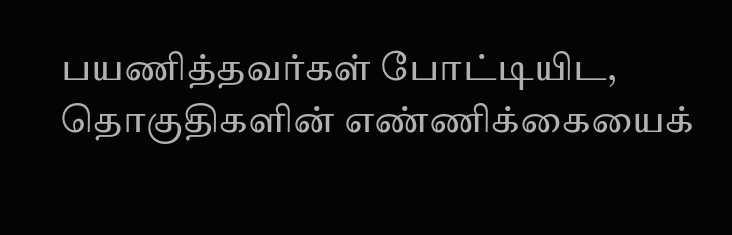பயணித்தவர்கள் போட்டியிட, தொகுதிகளின் எண்ணிக்கையைக்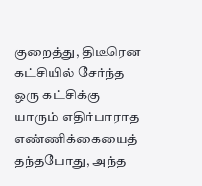குறைத்து, திடீரென கட்சியில் சேர்ந்த ஒரு கட்சிக்கு யாரும் எதிர்பாராத எண்ணிக்கையைத் தந்தபோது, அந்த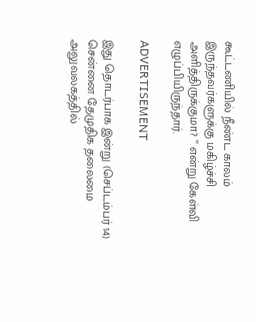கூட்டணியில் நீண்ட காலம் இருந்தவர்களுக்கு மகிழ்ச்சி அளித்திருக்குமா? ” என்று கேள்வி எழுப்பியிருந்தார்.

ADVERTISEMENT

இது தொடர்பாக இன்று (செப்டம்பர் 14) சென்னை தேமுதிக தலைமை அலுவலகத்தில்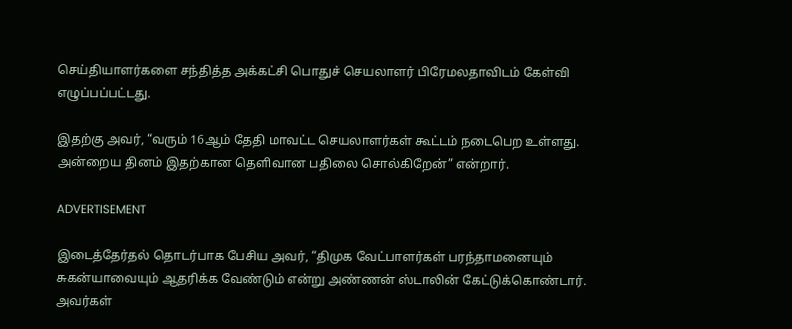செய்தியாளர்களை சந்தித்த அக்கட்சி பொதுச் செயலாளர் பிரேமலதாவிடம் கேள்வி எழுப்பப்பட்டது.

இதற்கு அவர், “வரும் 16ஆம் தேதி மாவட்ட செயலாளர்கள் கூட்டம் நடைபெற உள்ளது. அன்றைய தினம் இதற்கான தெளிவான பதிலை சொல்கிறேன்” என்றார்.

ADVERTISEMENT

இடைத்தேர்தல் தொடர்பாக பேசிய அவர், “திமுக வேட்பாளர்கள் பரந்தாமனையும் சுகன்யாவையும் ஆதரிக்க வேண்டும் என்று அண்ணன் ஸ்டாலின் கேட்டுக்கொண்டார். அவர்கள்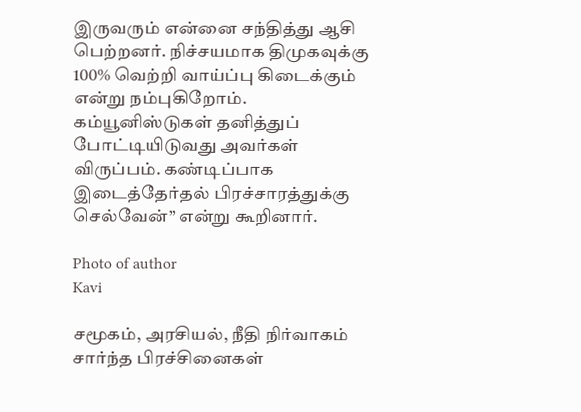இருவரும் என்னை சந்தித்து ஆசி பெற்றனர். நிச்சயமாக திமுகவுக்கு 100% வெற்றி வாய்ப்பு கிடைக்கும் என்று நம்புகிறோம். கம்யூனிஸ்டுகள் தனித்துப் போட்டியிடுவது அவர்கள் விருப்பம். கண்டிப்பாக இடைத்தேர்தல் பிரச்சாரத்துக்கு செல்வேன்” என்று கூறினார்.

Photo of author
Kavi

சமூகம், அரசியல், நீதி நிர்வாகம் சார்ந்த பிரச்சினைகள்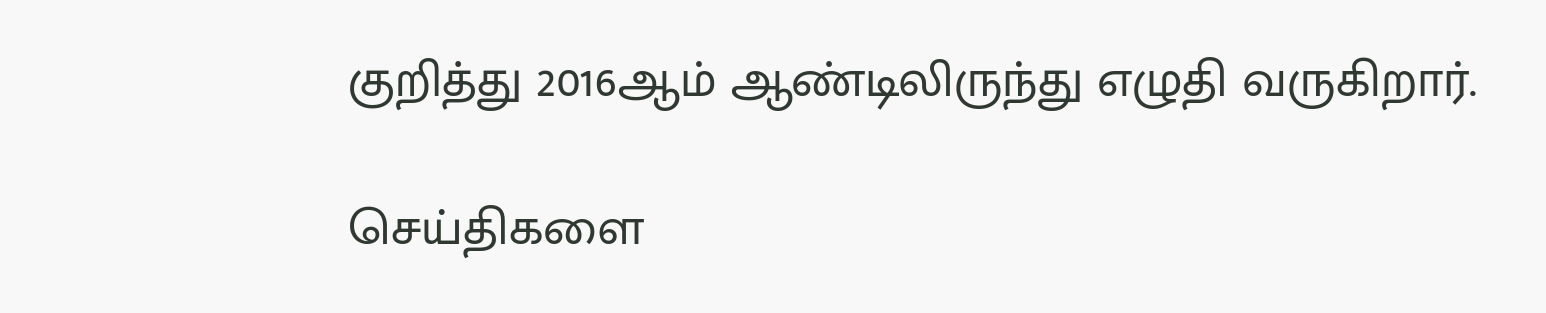குறித்து 2016ஆம் ஆண்டிலிருந்து எழுதி வருகிறார்.

செய்திகளை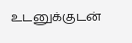உடனுக்குடன்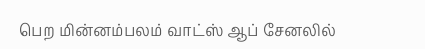பெற மின்னம்பலம் வாட்ஸ் ஆப் சேனலில்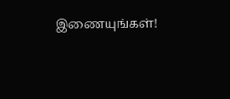இணையுங்கள்!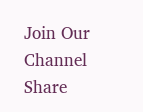Join Our Channel
Share